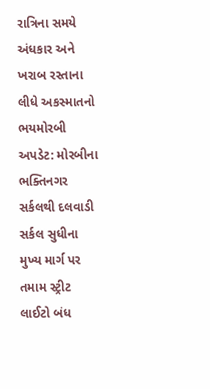રાત્રિના સમયે અંધકાર અને ખરાબ રસ્તાના લીધે અકસ્માતનો ભયમોરબી અપડેટ: મોરબીના ભક્તિનગર સર્કલથી દલવાડી સર્કલ સુધીના મુખ્ય માર્ગ પર તમામ સ્ટ્રીટ લાઈટો બંધ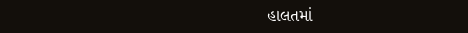હાલતમાં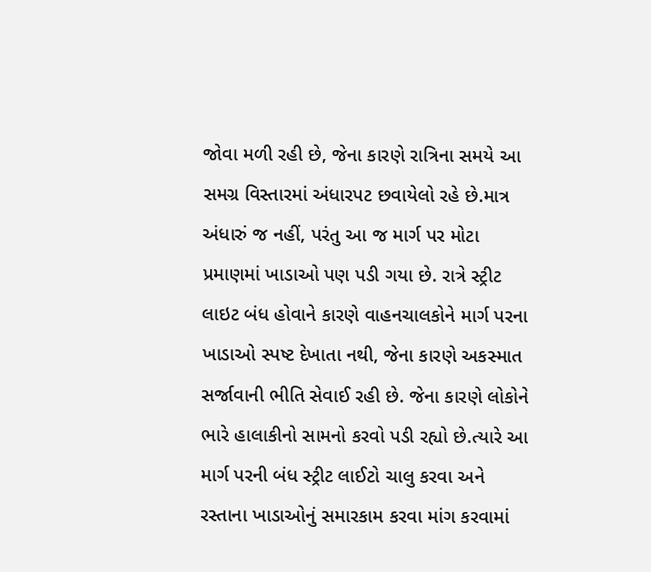જોવા મળી રહી છે, જેના કારણે રાત્રિના સમયે આ સમગ્ર વિસ્તારમાં અંધારપટ છવાયેલો રહે છે.માત્ર અંધારું જ નહીં, પરંતુ આ જ માર્ગ પર મોટા પ્રમાણમાં ખાડાઓ પણ પડી ગયા છે. રાત્રે સ્ટ્રીટ લાઇટ બંધ હોવાને કારણે વાહનચાલકોને માર્ગ પરના ખાડાઓ સ્પષ્ટ દેખાતા નથી, જેના કારણે અકસ્માત સર્જાવાની ભીતિ સેવાઈ રહી છે. જેના કારણે લોકોને ભારે હાલાકીનો સામનો કરવો પડી રહ્યો છે.ત્યારે આ માર્ગ પરની બંધ સ્ટ્રીટ લાઈટો ચાલુ કરવા અને રસ્તાના ખાડાઓનું સમારકામ કરવા માંગ કરવામાં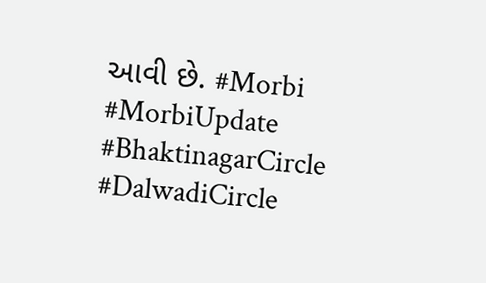આવી છે. #Morbi #MorbiUpdate #BhaktinagarCircle #DalwadiCircle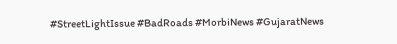#StreetLightIssue #BadRoads #MorbiNews #GujaratNews